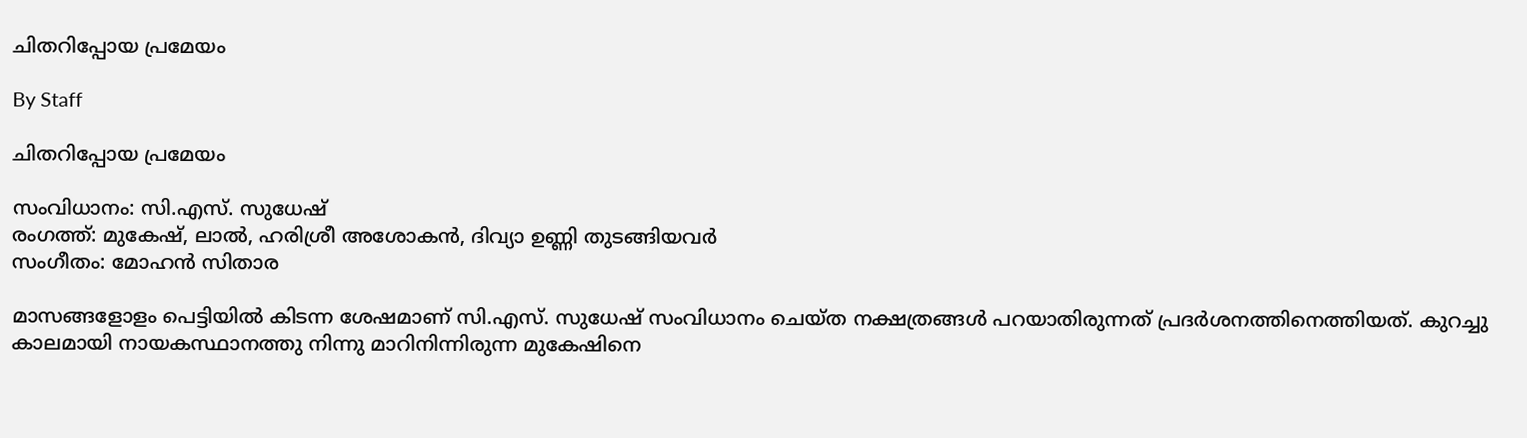ചിതറിപ്പോയ പ്രമേയം

By Staff

ചിതറിപ്പോയ പ്രമേയം

സംവിധാനം: സി.എസ്. സുധേഷ്
രംഗത്ത്: മുകേഷ്, ലാല്‍, ഹരിശ്രീ അശോകന്‍, ദിവ്യാ ഉണ്ണി തുടങ്ങിയവര്‍
സംഗീതം: മോഹന്‍ സിതാര

മാസങ്ങളോളം പെട്ടിയില്‍ കിടന്ന ശേഷമാണ് സി.എസ്. സുധേഷ് സംവിധാനം ചെയ്ത നക്ഷത്രങ്ങള്‍ പറയാതിരുന്നത് പ്രദര്‍ശനത്തിനെത്തിയത്. കുറച്ചു കാലമായി നായകസ്ഥാനത്തു നിന്നു മാറിനിന്നിരുന്ന മുകേഷിനെ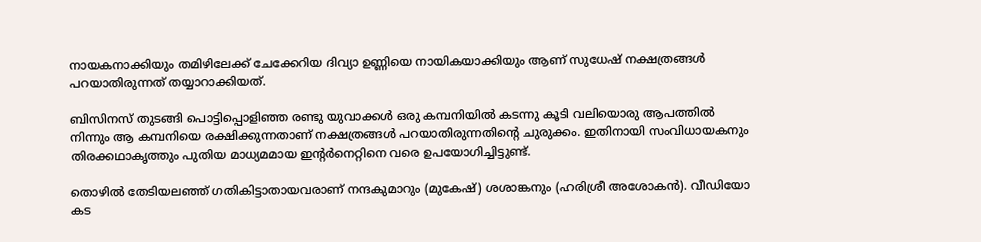നായകനാക്കിയും തമിഴിലേക്ക് ചേക്കേറിയ ദിവ്യാ ഉണ്ണിയെ നായികയാക്കിയും ആണ് സുധേഷ് നക്ഷത്രങ്ങള്‍ പറയാതിരുന്നത് തയ്യാറാക്കിയത്.

ബിസിനസ് തുടങ്ങി പൊട്ടിപ്പൊളിഞ്ഞ രണ്ടു യുവാക്കള്‍ ഒരു കമ്പനിയില്‍ കടന്നു കൂടി വലിയൊരു ആപത്തില്‍ നിന്നും ആ കമ്പനിയെ രക്ഷിക്കുന്നതാണ് നക്ഷത്രങ്ങള്‍ പറയാതിരുന്നതിന്റെ ചുരുക്കം. ഇതിനായി സംവിധായകനും തിരക്കഥാകൃത്തും പുതിയ മാധ്യമമായ ഇന്റര്‍നെറ്റിനെ വരെ ഉപയോഗിച്ചിട്ടുണ്ട്.

തൊഴില്‍ തേടിയലഞ്ഞ് ഗതികിട്ടാതായവരാണ് നന്ദകുമാറും (മുകേഷ്) ശശാങ്കനും (ഹരിശ്രീ അശോകന്‍). വീഡിയോ കട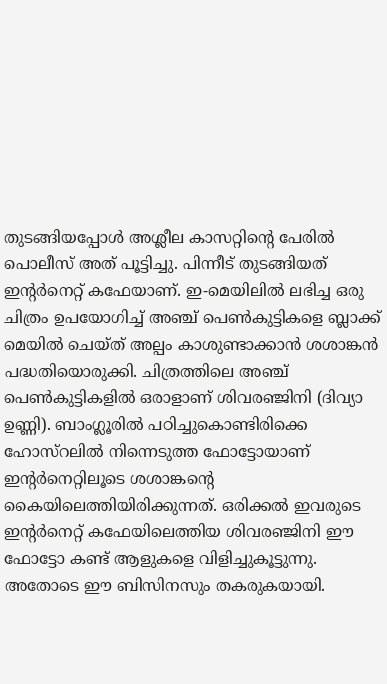തുടങ്ങിയപ്പോള്‍ അശ്ലീല കാസറ്റിന്റെ പേരില്‍ പൊലീസ് അത് പൂട്ടിച്ചു. പിന്നീട് തുടങ്ങിയത് ഇന്റര്‍നെറ്റ് കഫേയാണ്. ഇ-മെയിലില്‍ ലഭിച്ച ഒരു ചിത്രം ഉപയോഗിച്ച് അഞ്ച് പെണ്‍കുട്ടികളെ ബ്ലാക്ക് മെയില്‍ ചെയ്ത് അല്പം കാശുണ്ടാക്കാന്‍ ശശാങ്കന്‍ പദ്ധതിയൊരുക്കി. ചിത്രത്തിലെ അഞ്ച് പെണ്‍കുട്ടികളില്‍ ഒരാളാണ് ശിവരഞ്ജിനി (ദിവ്യാ ഉണ്ണി). ബാംഗ്ലൂരില്‍ പഠിച്ചുകൊണ്ടിരിക്കെ ഹോസ്റലില്‍ നിന്നെടുത്ത ഫോട്ടോയാണ് ഇന്റര്‍നെറ്റിലൂടെ ശശാങ്കന്റെ കൈയിലെത്തിയിരിക്കുന്നത്. ഒരിക്കല്‍ ഇവരുടെ ഇന്റര്‍നെറ്റ് കഫേയിലെത്തിയ ശിവരഞ്ജിനി ഈ ഫോട്ടോ കണ്ട് ആളുകളെ വിളിച്ചുകൂട്ടുന്നു. അതോടെ ഈ ബിസിനസും തകരുകയായി.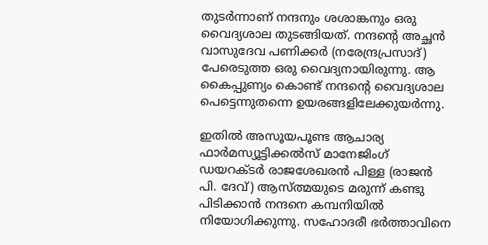തുടര്‍ന്നാണ് നന്ദനും ശശാങ്കനും ഒരു വൈദ്യശാല തുടങ്ങിയത്. നന്ദന്റെ അച്ഛന്‍ വാസുദേവ പണിക്കര്‍ (നരേന്ദ്രപ്രസാദ്) പേരെടുത്ത ഒരു വൈദ്യനായിരുന്നു. ആ കൈപ്പുണ്യം കൊണ്ട് നന്ദന്റെ വൈദ്യശാല പെട്ടെന്നുതന്നെ ഉയരങ്ങളിലേക്കുയര്‍ന്നു.

ഇതില്‍ അസൂയപൂണ്ട ആചാര്യ ഫാര്‍മസ്യൂട്ടിക്കല്‍സ് മാനേജിംഗ് ഡയറക്ടര്‍ രാജശേഖരന്‍ പിള്ള (രാജന്‍ പി. ദേവ്) ആസ്ത്മയുടെ മരുന്ന് കണ്ടു പിടിക്കാന്‍ നന്ദനെ കമ്പനിയില്‍ നിയോഗിക്കുന്നു. സഹോദരീ ഭര്‍ത്താവിനെ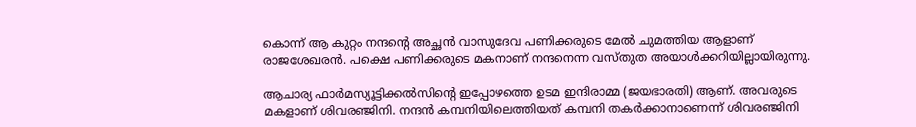കൊന്ന് ആ കുറ്റം നന്ദന്റെ അച്ഛന്‍ വാസുദേവ പണിക്കരുടെ മേല്‍ ചുമത്തിയ ആളാണ് രാജശേഖരന്‍. പക്ഷെ പണിക്കരുടെ മകനാണ് നന്ദനെന്ന വസ്തുത അയാള്‍ക്കറിയില്ലായിരുന്നു.

ആചാര്യ ഫാര്‍മസ്യൂട്ടിക്കല്‍സിന്റെ ഇപ്പോഴത്തെ ഉടമ ഇന്ദിരാമ്മ (ജയഭാരതി) ആണ്. അവരുടെ മകളാണ് ശിവരഞ്ജിനി. നന്ദന്‍ കമ്പനിയിലെത്തിയത് കമ്പനി തകര്‍ക്കാനാണെന്ന് ശിവരഞ്ജിനി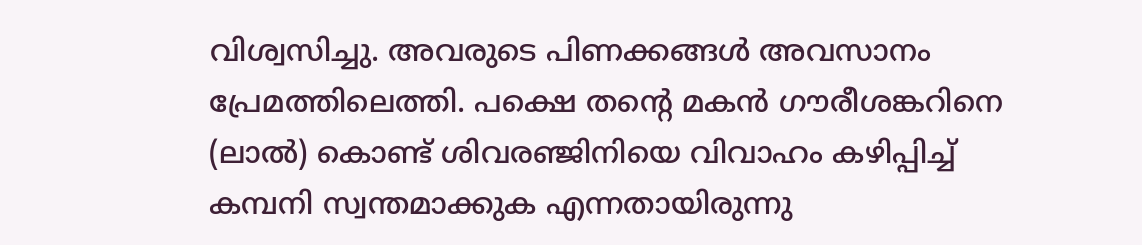വിശ്വസിച്ചു. അവരുടെ പിണക്കങ്ങള്‍ അവസാനം പ്രേമത്തിലെത്തി. പക്ഷെ തന്റെ മകന്‍ ഗൗരീശങ്കറിനെ (ലാല്‍) കൊണ്ട് ശിവരഞ്ജിനിയെ വിവാഹം കഴിപ്പിച്ച് കമ്പനി സ്വന്തമാക്കുക എന്നതായിരുന്നു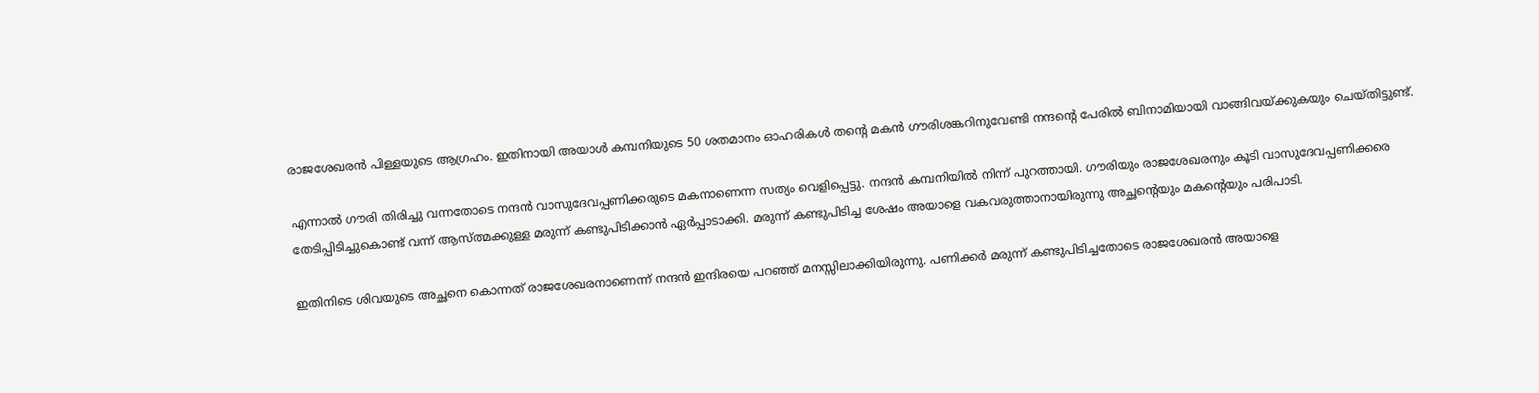രാജശേഖരന്‍ പിള്ളയുടെ ആഗ്രഹം. ഇതിനായി അയാള്‍ കമ്പനിയുടെ 50 ശതമാനം ഓഹരികള്‍ തന്റെ മകന്‍ ഗൗരിശങ്കറിനുവേണ്ടി നന്ദന്റെ പേരില്‍ ബിനാമിയായി വാങ്ങിവയ്ക്കുകയും ചെയ്തിട്ടുണ്ട്.

എന്നാല്‍ ഗൗരി തിരിച്ചു വന്നതോടെ നന്ദന്‍ വാസുദേവപ്പണിക്കരുടെ മകനാണെന്ന സത്യം വെളിപ്പെട്ടു. നന്ദന്‍ കമ്പനിയില്‍ നിന്ന് പുറത്തായി. ഗൗരിയും രാജശേഖരനും കൂടി വാസുദേവപ്പണിക്കരെ തേടിപ്പിടിച്ചുകൊണ്ട് വന്ന് ആസ്ത്മക്കുള്ള മരുന്ന് കണ്ടുപിടിക്കാന്‍ ഏര്‍പ്പാടാക്കി. മരുന്ന് കണ്ടുപിടിച്ച ശേഷം അയാളെ വകവരുത്താനായിരുന്നു അച്ഛന്റെയും മകന്റെയും പരിപാടി.

ഇതിനിടെ ശിവയുടെ അച്ഛനെ കൊന്നത് രാജശേഖരനാണെന്ന് നന്ദന്‍ ഇന്ദിരയെ പറഞ്ഞ് മനസ്സിലാക്കിയിരുന്നു. പണിക്കര്‍ മരുന്ന് കണ്ടുപിടിച്ചതോടെ രാജശേഖരന്‍ അയാളെ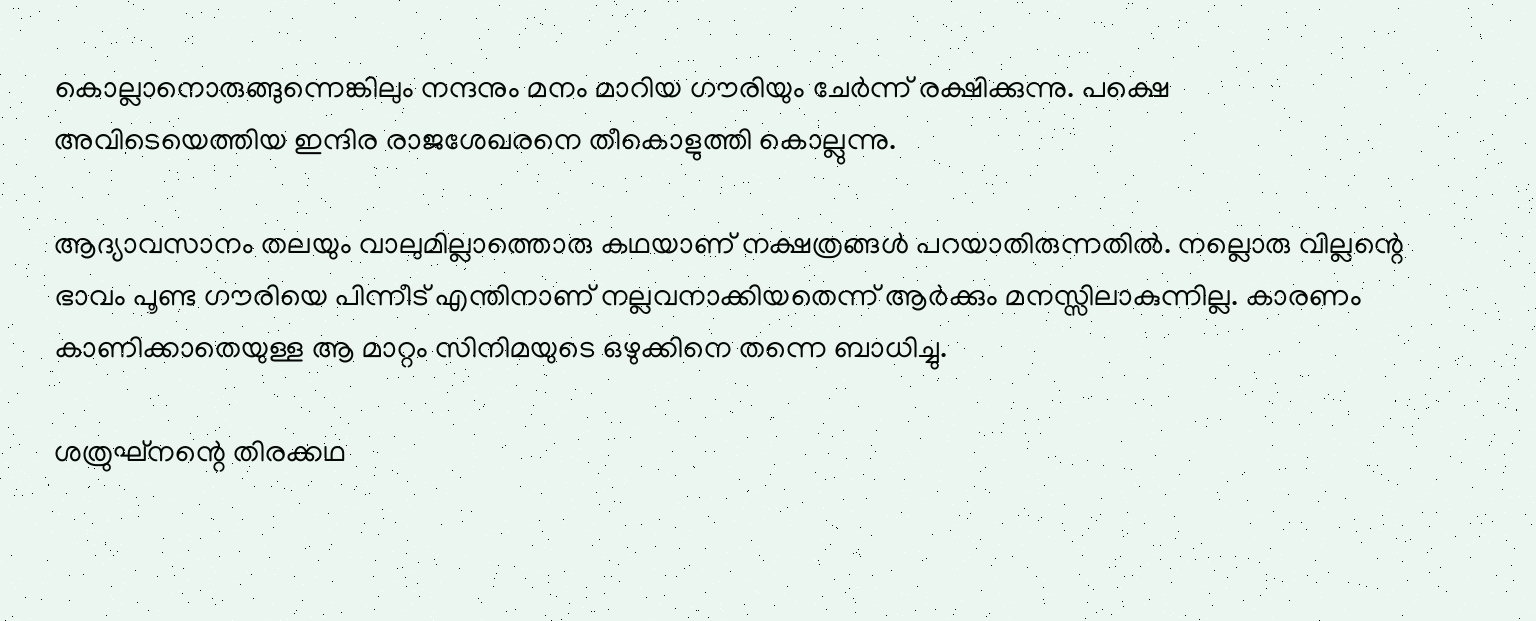കൊല്ലാനൊരുങ്ങുന്നെങ്കിലും നന്ദനും മനം മാറിയ ഗൗരിയും ചേര്‍ന്ന് രക്ഷിക്കുന്നു. പക്ഷെ അവിടെയെത്തിയ ഇന്ദിര രാജശേഖരനെ തീകൊളുത്തി കൊല്ലുന്നു.

ആദ്യാവസാനം തലയും വാലുമില്ലാത്തൊരു കഥയാണ് നക്ഷത്രങ്ങള്‍ പറയാതിരുന്നതില്‍. നല്ലൊരു വില്ലന്റെ ഭാവം പൂണ്ട ഗൗരിയെ പിന്നീട് എന്തിനാണ് നല്ലവനാക്കിയതെന്ന് ആര്‍ക്കും മനസ്സിലാകുന്നില്ല. കാരണം കാണിക്കാതെയുള്ള ആ മാറ്റം സിനിമയുടെ ഒഴുക്കിനെ തന്നെ ബാധിച്ചു.

ശത്രുഘ്നന്റെ തിരക്കഥ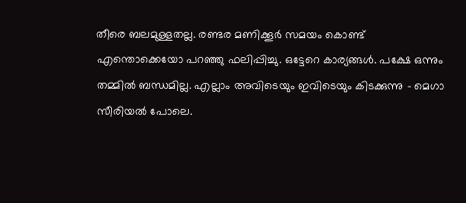തീരെ ബലമുള്ളതല്ല. രണ്ടര മണിക്കൂര്‍ സമയം കൊണ്ട് എന്തൊക്കെയോ പറഞ്ഞു ഫലിപ്പിച്ചു. ഒട്ടേറെ കാര്യങ്ങള്‍. പക്ഷേ ഒന്നും തമ്മില്‍ ബന്ധമില്ല. എല്ലാം അവിടെയും ഇവിടെയും കിടക്കുന്നു - മെഗാ സീരിയല്‍ പോലെ.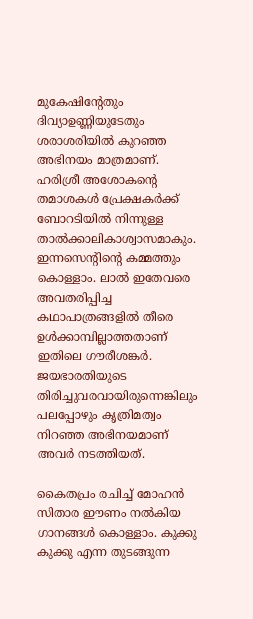മുകേഷിന്റേതും ദിവ്യാഉണ്ണിയുടേതും ശരാശരിയില്‍ കുറഞ്ഞ അഭിനയം മാത്രമാണ്. ഹരിശ്രീ അശോകന്റെ തമാശകള്‍ പ്രേക്ഷകര്‍ക്ക് ബോറടിയില്‍ നിന്നുള്ള താല്‍ക്കാലികാശ്വാസമാകും. ഇന്നസെന്റിന്റെ കമ്മത്തും കൊള്ളാം. ലാല്‍ ഇതേവരെ അവതരിപ്പിച്ച കഥാപാത്രങ്ങളില്‍ തീരെ ഉള്‍ക്കാമ്പില്ലാത്തതാണ് ഇതിലെ ഗൗരീശങ്കര്‍. ജയഭാരതിയുടെ തിരിച്ചുവരവായിരുന്നെങ്കിലും പലപ്പോഴും കൃത്രിമത്വം നിറഞ്ഞ അഭിനയമാണ് അവര്‍ നടത്തിയത്.

കൈതപ്രം രചിച്ച് മോഹന്‍ സിതാര ഈണം നല്‍കിയ ഗാനങ്ങള്‍ കൊള്ളാം. കുക്കു കുക്കു എന്ന തുടങ്ങുന്ന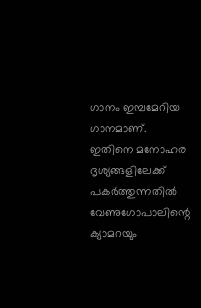ഗാനം ഇമ്പമേറിയ ഗാനമാണ്. ഇതിനെ മനോഹര ദൃശ്യങ്ങളിലേക്ക് പകര്‍ത്തുന്നതില്‍ വേണുഗോപാലിന്റെ ക്യാമറയും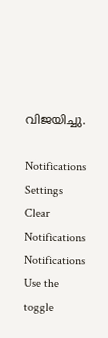വിജയിച്ചു.

Notifications
Settings
Clear Notifications
Notifications
Use the toggle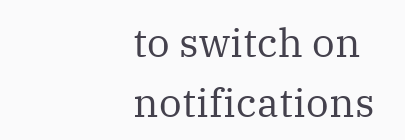to switch on notifications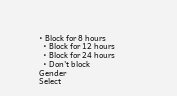• Block for 8 hours
  • Block for 12 hours
  • Block for 24 hours
  • Don't block
Gender
Select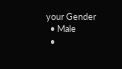your Gender
  • Male
  •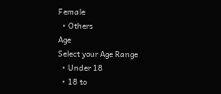Female
  • Others
Age
Select your Age Range
  • Under 18
  • 18 to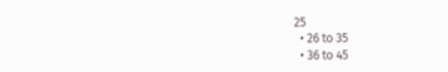25
  • 26 to 35
  • 36 to 45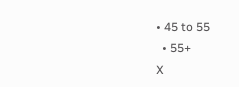• 45 to 55
  • 55+
X